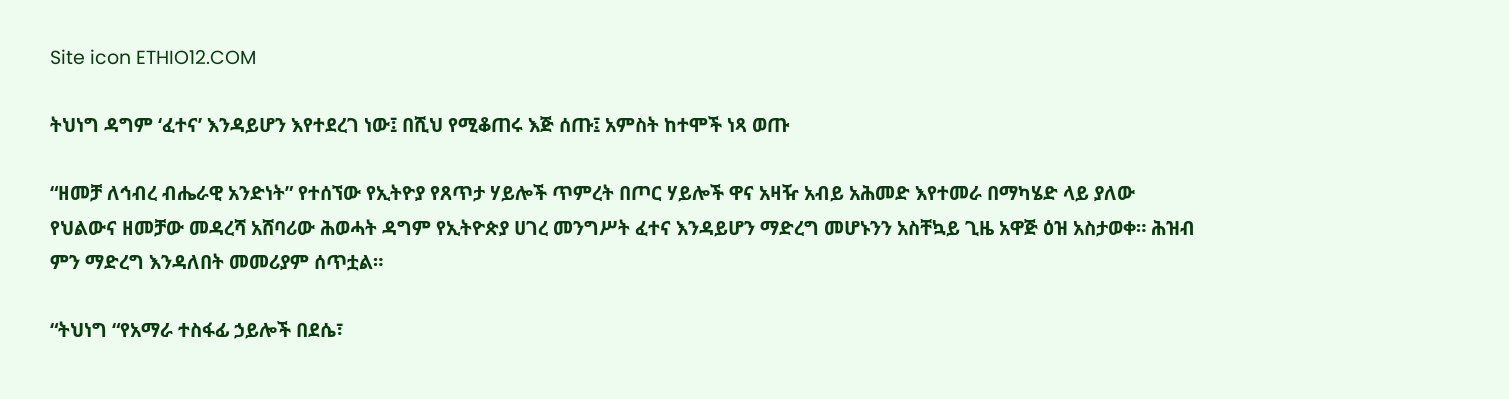Site icon ETHIO12.COM

ትህነግ ዳግም ‘ፈተና’ እንዳይሆን እየተደረገ ነው፤ በሺህ የሚቆጠሩ እጅ ሰጡ፤ አምስት ከተሞች ነጻ ወጡ

“ዘመቻ ለኅብረ ብሔራዊ አንድነት” የተሰኘው የኢትዮያ የጸጥታ ሃይሎች ጥምረት በጦር ሃይሎች ዋና አዛዥ አብይ አሕመድ እየተመራ በማካሄድ ላይ ያለው የህልውና ዘመቻው መዳረሻ አሸባሪው ሕወሓት ዳግም የኢትዮጵያ ሀገረ መንግሥት ፈተና እንዳይሆን ማድረግ መሆኑንን አስቸኳይ ጊዜ አዋጅ ዕዝ አስታወቀ። ሕዝብ ምን ማድረግ እንዳለበት መመሪያም ሰጥቷል።

“ትህነግ “የአማራ ተስፋፊ ኃይሎች በደሴ፣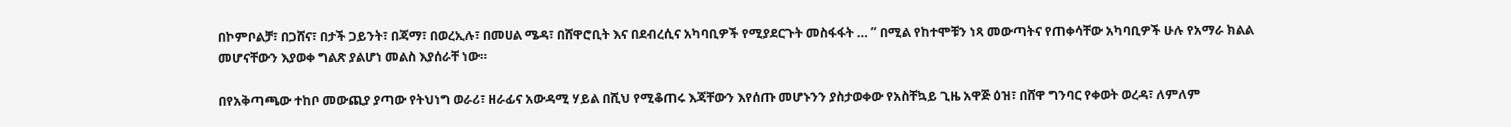በኮምቦልቻ፣ በጋሸና፣ በታች ጋይንት፣ በጃማ፣ በወረኢሉ፣ በመሀል ሜዳ፣ በሸዋሮቢት እና በደብረሲና አካባቢዎች የሚያደርጉት መስፋፋት … ” በሚል የከተሞቹን ነጻ መውጣትና የጠቀሳቸው አካባቢዎች ሁሉ የአማራ ክልል መሆናቸውን እያወቀ ግልጽ ያልሆነ መልስ እያሰራቸ ነው።

በየአቅጣጫው ተከቦ መውጪያ ያጣው የትህነግ ወራሪ፣ ዘራፊና አውዳሚ ሃይል በሺህ የሚቆጠሩ እጃቸውን እየሰጡ መሆኑንን ያስታወቀው የአስቸኳይ ጊዜ አዋጅ ዕዝ፣ በሸዋ ግንባር የቀወት ወረዳ፣ ለምለም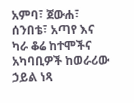አምባ፣ ጀውሐ፣ ሰንበቴ፣ አጣየ እና ካራ ቆሬ ከተሞችና አካባቢዎች ከወራሪው ኃይል ነጻ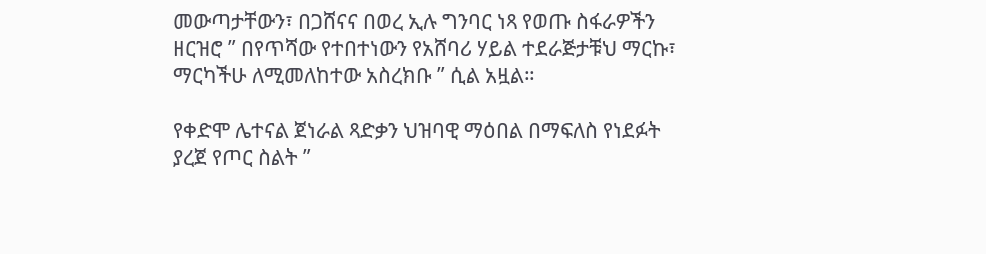መውጣታቸውን፣ በጋሸናና በወረ ኢሉ ግንባር ነጻ የወጡ ስፋራዎችን ዘርዝሮ ” በየጥሻው የተበተነውን የአሸባሪ ሃይል ተደራጅታቹህ ማርኩ፣ ማርካችሁ ለሚመለከተው አስረክቡ ” ሲል አዟል።

የቀድሞ ሌተናል ጀነራል ጻድቃን ህዝባዊ ማዕበል በማፍለስ የነደፉት ያረጀ የጦር ስልት ”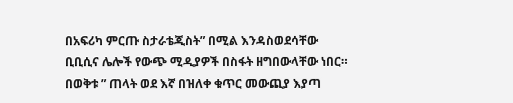በአፍሪካ ምርጡ ስታራቴጂስት” በሚል እንዳስወደሳቸው ቢቢሲና ሌሎች የውጭ ሚዲያዎች በስፋት ዘግበውላቸው ነበር። በወቅቱ ” ጠላት ወደ እኛ በዝለቀ ቁጥር መውጪያ እያጣ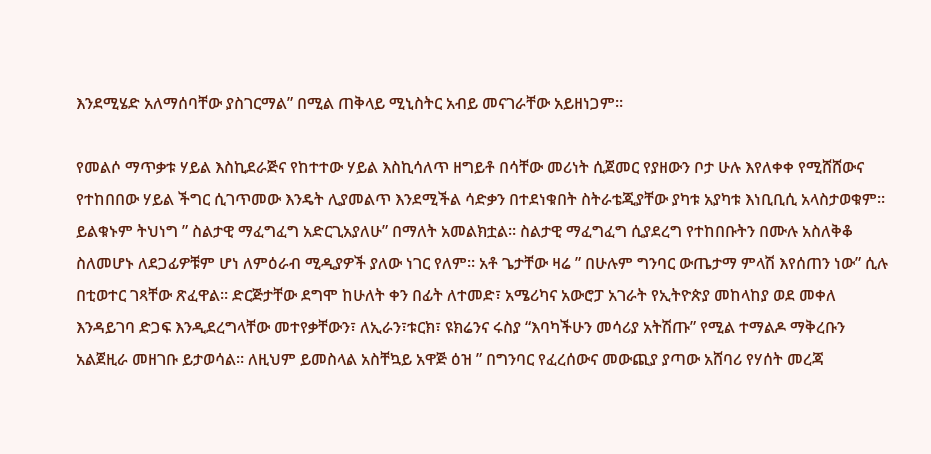እንደሚሄድ አለማሰባቸው ያስገርማል” በሚል ጠቅላይ ሚኒስትር አብይ መናገራቸው አይዘነጋም።

የመልሶ ማጥቃቱ ሃይል እስኪደራጅና የከተተው ሃይል እስኪሳለጥ ዘግይቶ በሳቸው መሪነት ሲጀመር የያዘውን ቦታ ሁሉ እየለቀቀ የሚሸሸውና የተከበበው ሃይል ችግር ሲገጥመው እንዴት ሊያመልጥ እንደሚችል ሳድቃን በተደነቁበት ስትራቴጂያቸው ያካቱ አያካቱ እነቢቢሲ አላስታወቁም። ይልቁኑም ትህነግ ” ስልታዊ ማፈግፈግ አድርጊአያለሁ” በማለት አመልክቷል። ስልታዊ ማፈግፈግ ሲያደረግ የተከበቡትን በሙሉ አስለቅቆ ስለመሆኑ ለደጋፊዎቹም ሆነ ለምዕራብ ሚዲያዎች ያለው ነገር የለም። አቶ ጌታቸው ዛሬ ” በሁሉም ግንባር ውጤታማ ምላሽ እየሰጠን ነው” ሲሉ በቲወተር ገጻቸው ጽፈዋል። ድርጅታቸው ደግሞ ከሁለት ቀን በፊት ለተመድ፣ አሜሪካና አውሮፓ አገራት የኢትዮጵያ መከላከያ ወደ መቀለ እንዳይገባ ድጋፍ እንዲደረግላቸው መተየቃቸውን፣ ለኢራን፣ቱርክ፣ ዩክሬንና ሩስያ “እባካችሁን መሳሪያ አትሽጡ” የሚል ተማልዶ ማቅረቡን አልጀዚራ መዘገቡ ይታወሳል። ለዚህም ይመስላል አስቸኳይ አዋጅ ዕዝ ” በግንባር የፈረሰውና መውጪያ ያጣው አሸባሪ የሃሰት መረጃ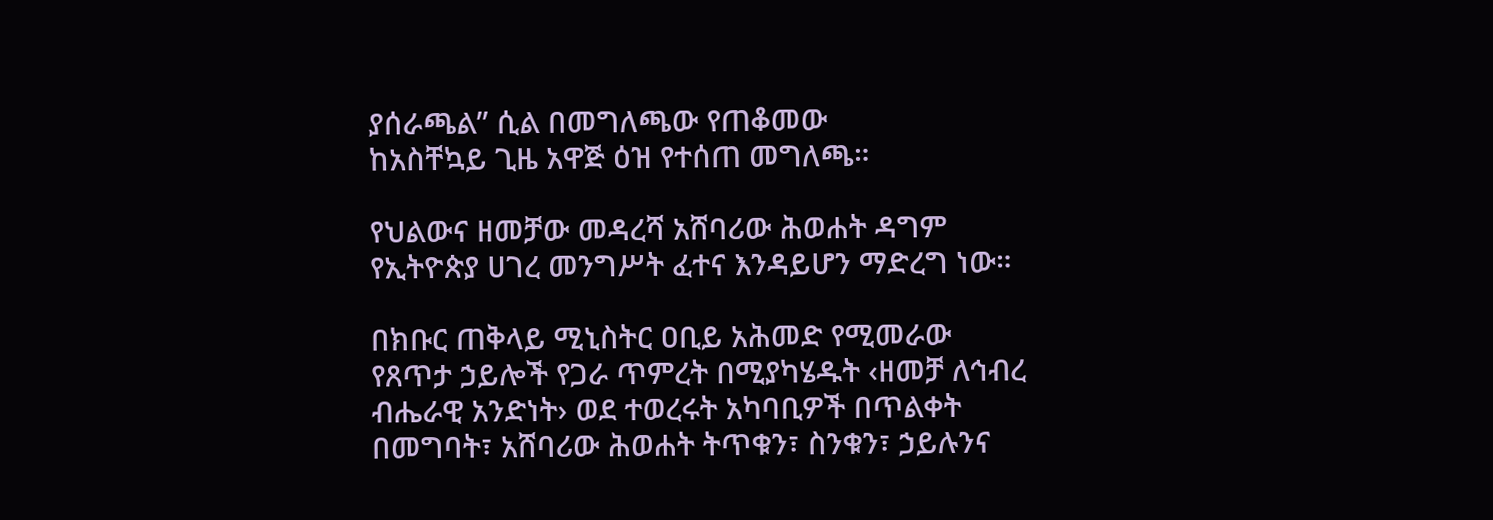ያሰራጫል” ሲል በመግለጫው የጠቆመው
ከአስቸኳይ ጊዜ አዋጅ ዕዝ የተሰጠ መግለጫ።

የህልውና ዘመቻው መዳረሻ አሸባሪው ሕወሐት ዳግም የኢትዮጵያ ሀገረ መንግሥት ፈተና እንዳይሆን ማድረግ ነው።

በክቡር ጠቅላይ ሚኒስትር ዐቢይ አሕመድ የሚመራው የጸጥታ ኃይሎች የጋራ ጥምረት በሚያካሄዱት ‹ዘመቻ ለኅብረ ብሔራዊ አንድነት› ወደ ተወረሩት አካባቢዎች በጥልቀት በመግባት፣ አሸባሪው ሕወሐት ትጥቁን፣ ስንቁን፣ ኃይሉንና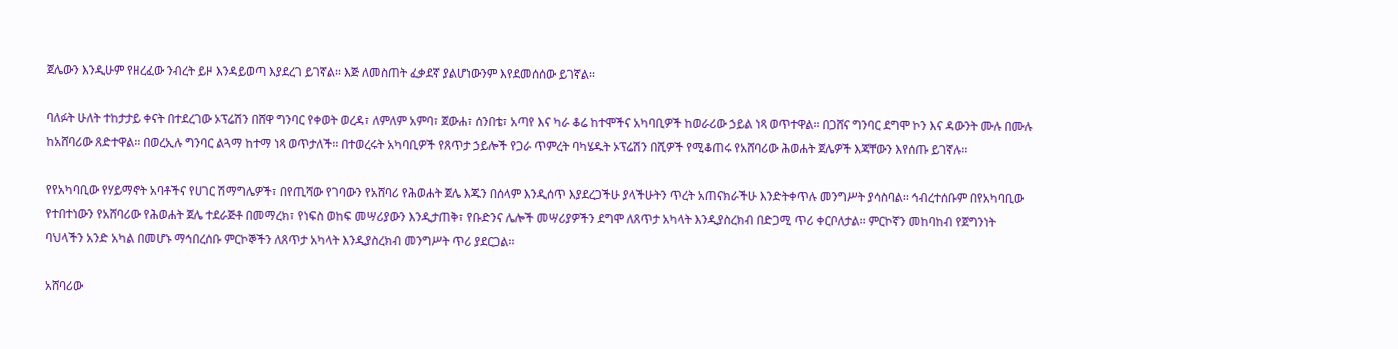ጀሌውን እንዲሁም የዘረፈው ንብረት ይዞ እንዳይወጣ እያደረገ ይገኛል፡፡ እጅ ለመስጠት ፈቃደኛ ያልሆነውንም እየደመሰሰው ይገኛል፡፡

ባለፉት ሁለት ተከታታይ ቀናት በተደረገው ኦፕሬሽን በሸዋ ግንባር የቀወት ወረዳ፣ ለምለም አምባ፣ ጀውሐ፣ ሰንበቴ፣ አጣየ እና ካራ ቆሬ ከተሞችና አካባቢዎች ከወራሪው ኃይል ነጻ ወጥተዋል፡፡ በጋሸና ግንባር ደግሞ ኮን እና ዳውንት ሙሉ በሙሉ ከአሸባሪው ጸድተዋል፡፡ በወረኢሉ ግንባር ልጓማ ከተማ ነጻ ወጥታለች፡፡ በተወረሩት አካባቢዎች የጸጥታ ኃይሎች የጋራ ጥምረት ባካሄዱት ኦፕሬሽን በሺዎች የሚቆጠሩ የአሸባሪው ሕወሐት ጀሌዎች እጃቸውን እየሰጡ ይገኛሉ፡፡

የየአካባቢው የሃይማኖት አባቶችና የሀገር ሽማግሌዎች፣ በየጢሻው የገባውን የአሸባሪ የሕወሐት ጀሌ እጁን በሰላም እንዲሰጥ እያደረጋችሁ ያላችሁትን ጥረት አጠናክራችሁ እንድትቀጥሉ መንግሥት ያሳስባል፡፡ ኅብረተሰቡም በየአካባቢው የተበተነውን የአሸባሪው የሕወሐት ጀሌ ተደራጅቶ በመማረክ፣ የነፍስ ወከፍ መሣሪያውን እንዲታጠቅ፣ የቡድንና ሌሎች መሣሪያዎችን ደግሞ ለጸጥታ አካላት እንዲያስረክብ በድጋሚ ጥሪ ቀርቦለታል፡፡ ምርኮኛን መከባከብ የጀግንነት ባህላችን አንድ አካል በመሆኑ ማኅበረሰቡ ምርኮኞችን ለጸጥታ አካላት እንዲያስረክብ መንግሥት ጥሪ ያደርጋል፡፡

አሸባሪው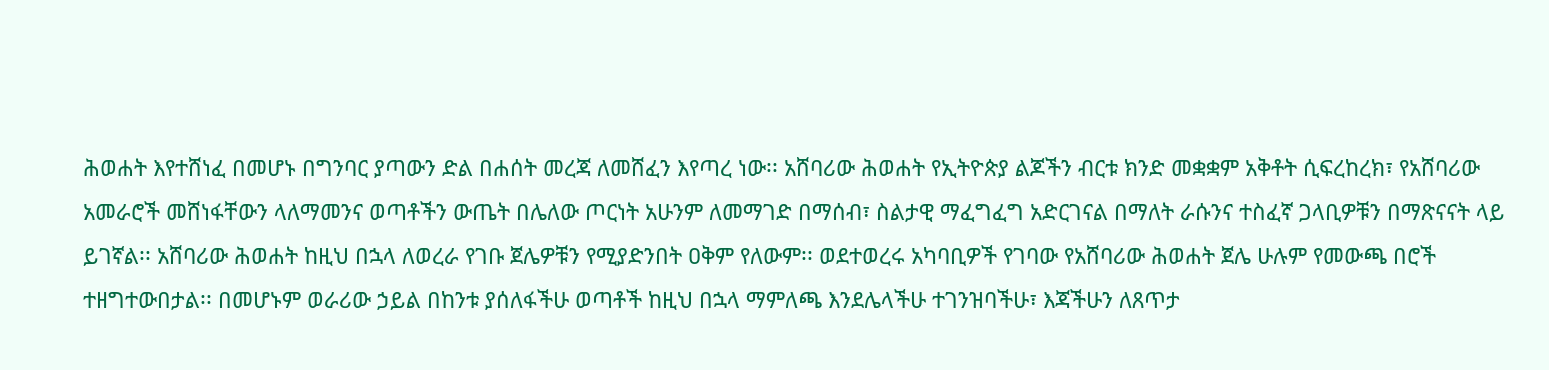ሕወሐት እየተሸነፈ በመሆኑ በግንባር ያጣውን ድል በሐሰት መረጃ ለመሸፈን እየጣረ ነው፡፡ አሸባሪው ሕወሐት የኢትዮጵያ ልጆችን ብርቱ ክንድ መቋቋም አቅቶት ሲፍረከረክ፣ የአሸባሪው አመራሮች መሸነፋቸውን ላለማመንና ወጣቶችን ውጤት በሌለው ጦርነት አሁንም ለመማገድ በማሰብ፣ ስልታዊ ማፈግፈግ አድርገናል በማለት ራሱንና ተስፈኛ ጋላቢዎቹን በማጽናናት ላይ ይገኛል፡፡ አሸባሪው ሕወሐት ከዚህ በኋላ ለወረራ የገቡ ጀሌዎቹን የሚያድንበት ዐቅም የለውም፡፡ ወደተወረሩ አካባቢዎች የገባው የአሸባሪው ሕወሐት ጀሌ ሁሉም የመውጫ በሮች ተዘግተውበታል፡፡ በመሆኑም ወራሪው ኃይል በከንቱ ያሰለፋችሁ ወጣቶች ከዚህ በኋላ ማምለጫ እንደሌላችሁ ተገንዝባችሁ፣ እጃችሁን ለጸጥታ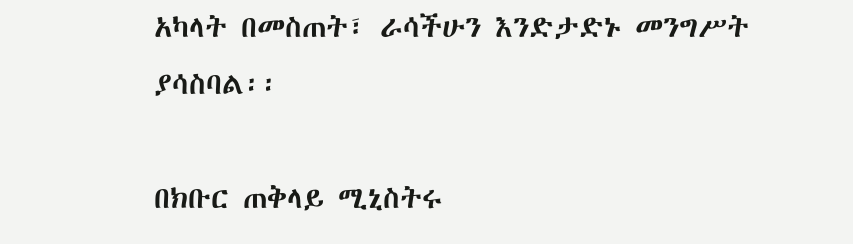አካላት በመስጠት፣ ራሳችሁን እንድታድኑ መንግሥት ያሳስባል፡፡

በክቡር ጠቅላይ ሚኒስትሩ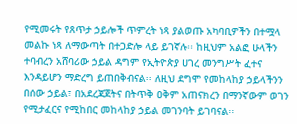የሚመሩት የጸጥታ ኃይሎች ጥምረት ነጻ ያልወጡ አካባቢዎችን በተሟላ መልኩ ነጻ ለማውጣት በተጋድሎ ላይ ይገኛሉ፡፡ ከዚህም አልፎ ሁላችን ተባብረን አሸባሪው ኃይል ዳግም የኢትዮጵያ ሀገረ መንግሥት ፈተና እንዳይሆን ማድረግ ይጠበቅብናል፡፡ ለዚህ ደግሞ የመከላከያ ኃይላችንን በሰው ኃይል፣ በአደረጃጀትና በትጥቅ ዐቅም አጠናክረን በማንኛውም ወገን የሚታፈርና የሚከበር መከላከያ ኃይል መገንባት ይገባናል፡፡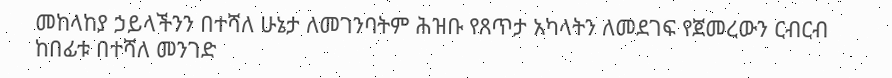መከላከያ ኃይላችንን በተሻለ ሁኔታ ለመገንባትም ሕዝቡ የጸጥታ አካላትን ለመደገፍ የጀመረውን ርብርብ ከበፊቱ በተሻለ መንገድ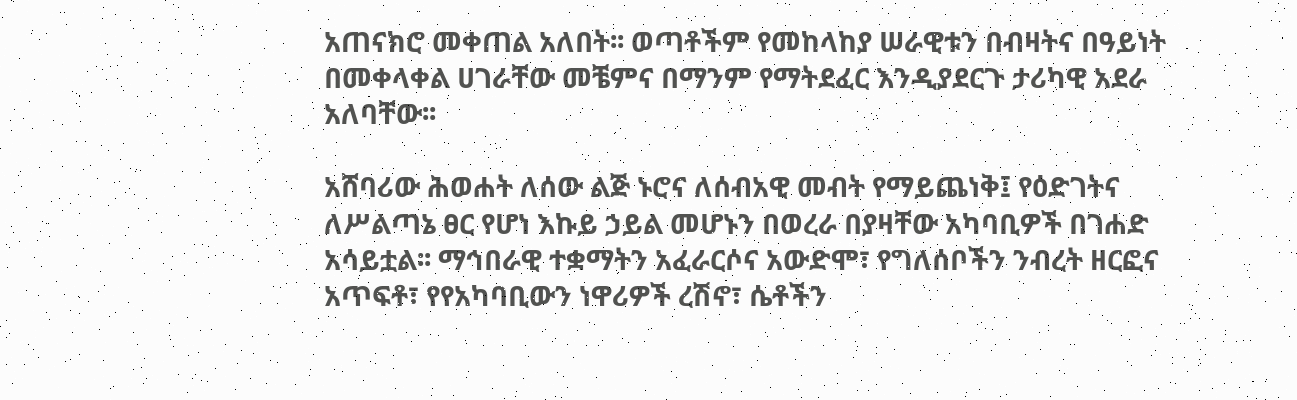አጠናክሮ መቀጠል አለበት፡፡ ወጣቶችም የመከላከያ ሠራዊቱን በብዛትና በዓይነት በመቀላቀል ሀገራቸው መቼምና በማንም የማትደፈር እንዲያደርጉ ታሪካዊ አደራ አለባቸው፡፡

አሸባሪው ሕወሐት ለሰው ልጅ ኑሮና ለሰብአዊ መብት የማይጨነቅ፤ የዕድገትና ለሥልጣኔ ፀር የሆነ እኩይ ኃይል መሆኑን በወረራ በያዛቸው አካባቢዎች በገሐድ አሳይቷል፡፡ ማኅበራዊ ተቋማትን አፈራርሶና አውድሞ፣ የግለሰቦችን ንብረት ዘርፎና አጥፍቶ፣ የየአካባቢውን ነዋሪዎች ረሽኖ፣ ሴቶችን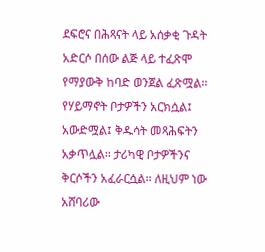ደፍሮና በሕጻናት ላይ አሰቃቂ ጉዳት አድርሶ በሰው ልጅ ላይ ተፈጽሞ የማያውቅ ከባድ ወንጀል ፈጽሟል፡፡ የሃይማኖት ቦታዎችን አርክሷል፤ አውድሟል፤ ቅዱሳት መጻሕፍትን አቃጥሏል፡፡ ታሪካዊ ቦታዎችንና ቅርሶችን አፈራርሷል፡፡ ለዚህም ነው አሸባሪው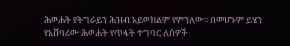ሕወሐት የትግራይን ሕዝብ አይወክልም የምንለው፡፡ በመሆኑም ይሄን የአሸባሪው ሕወሐት የጥፋት ተግባር ለሰዎች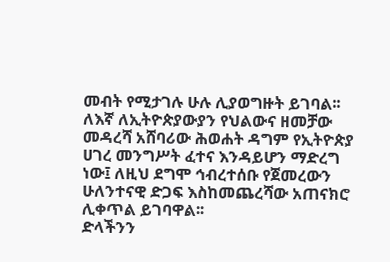መብት የሚታገሉ ሁሉ ሊያወግዙት ይገባል፡፡ ለእኛ ለኢትዮጵያውያን የህልውና ዘመቻው መዳረሻ አሸባሪው ሕወሐት ዳግም የኢትዮጵያ ሀገረ መንግሥት ፈተና እንዳይሆን ማድረግ ነው፤ ለዚህ ደግሞ ኅብረተሰቡ የጀመረውን ሁለንተናዊ ድጋፍ እስከመጨረሻው አጠናክሮ ሊቀጥል ይገባዋል፡፡
ድላችንን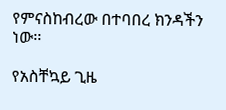የምናስከብረው በተባበረ ክንዳችን ነው፡፡

የአስቸኳይ ጊዜ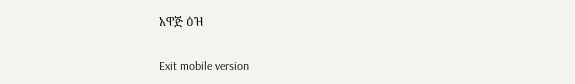አዋጅ ዕዝ

Exit mobile version